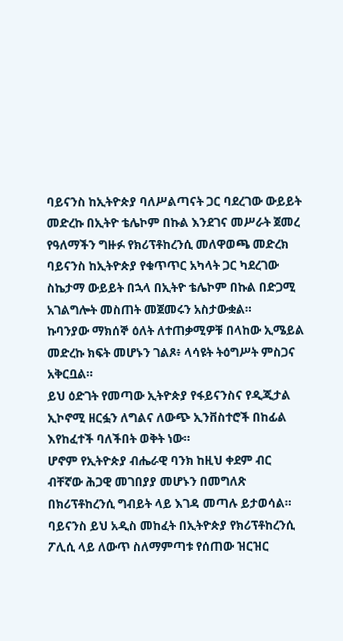ባይናንስ ከኢትዮጵያ ባለሥልጣናት ጋር ባደረገው ውይይት መድረኩ በኢትዮ ቴሌኮም በኩል እንደገና መሥራት ጀመረ
የዓለማችን ግዙፉ የክሪፕቶከረንሲ መለዋወጫ መድረክ ባይናንስ ከኢትዮጵያ የቁጥጥር አካላት ጋር ካደረገው ስኬታማ ውይይት በኋላ በኢትዮ ቴሌኮም በኩል በድጋሚ አገልግሎት መስጠት መጀመሩን አስታውቋል።
ኩባንያው ማክሰኞ ዕለት ለተጠቃሚዎቹ በላከው ኢሜይል መድረኩ ክፍት መሆኑን ገልጾ፥ ላሳዩት ትዕግሥት ምስጋና አቅርቧል።
ይህ ዕድገት የመጣው ኢትዮጵያ የፋይናንስና የዲጂታል ኢኮኖሚ ዘርፏን ለግልና ለውጭ ኢንቨስተሮች በከፊል እየከፈተች ባለችበት ወቅት ነው።
ሆኖም የኢትዮጵያ ብሔራዊ ባንክ ከዚህ ቀደም ብር ብቸኛው ሕጋዊ መገበያያ መሆኑን በመግለጽ በክሪፕቶከረንሲ ግብይት ላይ እገዳ መጣሉ ይታወሳል።
ባይናንስ ይህ አዲስ መከፈት በኢትዮጵያ የክሪፕቶከረንሲ ፖሊሲ ላይ ለውጥ ስለማምጣቱ የሰጠው ዝርዝር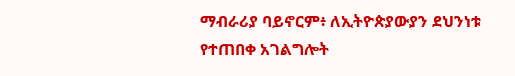ማብራሪያ ባይኖርም፥ ለኢትዮጵያውያን ደህንነቱ የተጠበቀ አገልግሎት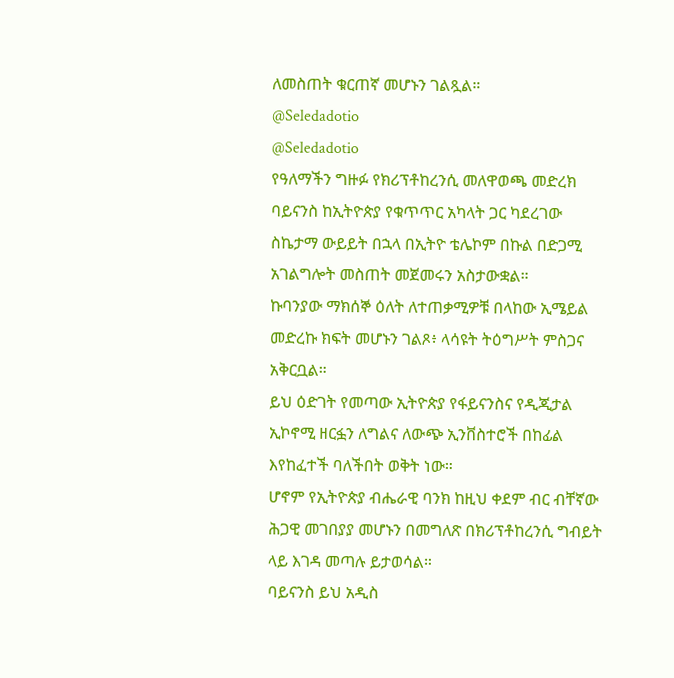ለመስጠት ቁርጠኛ መሆኑን ገልጿል።
@Seledadotio
@Seledadotio
የዓለማችን ግዙፉ የክሪፕቶከረንሲ መለዋወጫ መድረክ ባይናንስ ከኢትዮጵያ የቁጥጥር አካላት ጋር ካደረገው ስኬታማ ውይይት በኋላ በኢትዮ ቴሌኮም በኩል በድጋሚ አገልግሎት መስጠት መጀመሩን አስታውቋል።
ኩባንያው ማክሰኞ ዕለት ለተጠቃሚዎቹ በላከው ኢሜይል መድረኩ ክፍት መሆኑን ገልጾ፥ ላሳዩት ትዕግሥት ምስጋና አቅርቧል።
ይህ ዕድገት የመጣው ኢትዮጵያ የፋይናንስና የዲጂታል ኢኮኖሚ ዘርፏን ለግልና ለውጭ ኢንቨስተሮች በከፊል እየከፈተች ባለችበት ወቅት ነው።
ሆኖም የኢትዮጵያ ብሔራዊ ባንክ ከዚህ ቀደም ብር ብቸኛው ሕጋዊ መገበያያ መሆኑን በመግለጽ በክሪፕቶከረንሲ ግብይት ላይ እገዳ መጣሉ ይታወሳል።
ባይናንስ ይህ አዲስ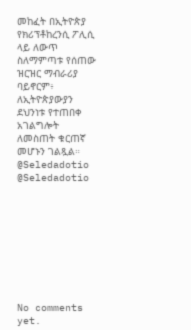መከፈት በኢትዮጵያ የክሪፕቶከረንሲ ፖሊሲ ላይ ለውጥ ስለማምጣቱ የሰጠው ዝርዝር ማብራሪያ ባይኖርም፥ ለኢትዮጵያውያን ደህንነቱ የተጠበቀ አገልግሎት ለመስጠት ቁርጠኛ መሆኑን ገልጿል።
@Seledadotio
@Seledadotio









No comments yet.